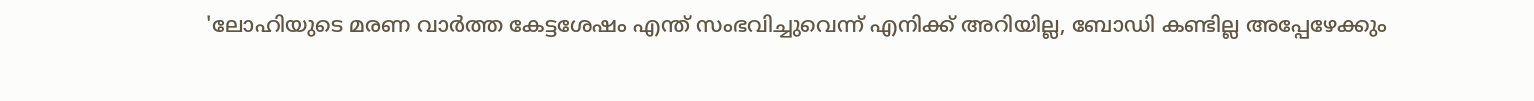'ലോഹിയുടെ മരണ വാർത്ത കേട്ടശേഷം എന്ത് സംഭവിച്ചുവെന്ന് എനിക്ക് അറിയില്ല, ബോഡി കണ്ടില്ല അപ്പേഴേക്കും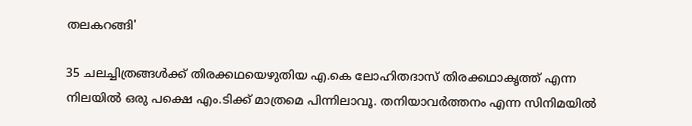തലകറങ്ങി'

35 ചലച്ചിത്രങ്ങൾക്ക് തിരക്കഥയെഴുതിയ എ.കെ ലോഹിതദാസ് തിരക്കഥാകൃത്ത് എന്ന നിലയിൽ ഒരു പക്ഷെ എം.ടിക്ക് മാത്രമെ പിന്നിലാവൂ. തനിയാവർത്തനം എന്ന സിനിമയിൽ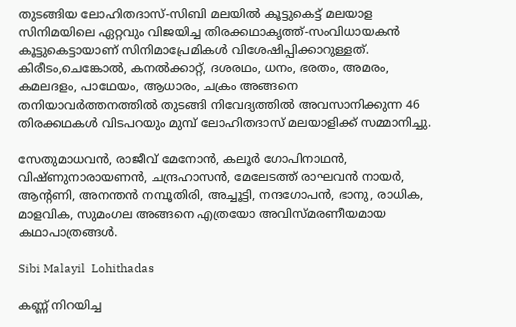തുടങ്ങിയ ലോഹിതദാസ്-സിബി മലയിൽ കൂട്ടുകെട്ട് മലയാള സിനിമയിലെ ഏറ്റവും വിജയിച്ച തിരക്കഥാകൃത്ത്-സംവിധായകൻ കൂട്ടുകെട്ടായാണ് സിനിമാപ്രേമികൾ വിശേഷിപ്പിക്കാറുള്ളത്. കിരീടം,ചെങ്കോൽ, കനൽക്കാറ്റ്, ദശരഥം, ധനം, ഭരതം, അമരം, കമലദളം, പാഥേയം, ആധാരം, ചക്രം അങ്ങനെ തനിയാവർത്തനത്തിൽ തുടങ്ങി നിവേദ്യത്തിൽ അവസാനിക്കുന്ന 46 തിരക്കഥകൾ വിടപറയും മുമ്പ് ലോഹിതദാസ് മലയാളിക്ക് സമ്മാനിച്ചു.

സേതുമാധവൻ, രാജീവ് മേനോൻ, കലൂർ ഗോപിനാഥൻ, വിഷ്ണുനാരായണൻ, ചന്ദ്രഹാസൻ, മേലേടത്ത് രാഘവൻ നായർ, ആന്റണി, അനന്തൻ നമ്പൂതിരി, അച്ചൂട്ടി, നന്ദഗോപൻ, ഭാനു, രാധിക, മാളവിക, സുമംഗല അങ്ങനെ എത്രയോ അവിസ്മരണീയമായ കഥാപാത്രങ്ങൾ.

Sibi Malayil  Lohithadas

കണ്ണ് നിറയിച്ച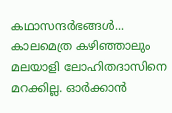കഥാസന്ദർഭങ്ങൾ... കാലമെത്ര കഴിഞ്ഞാലും മലയാളി ലോഹിതദാസിനെ മറക്കില്ല. ഓർക്കാൻ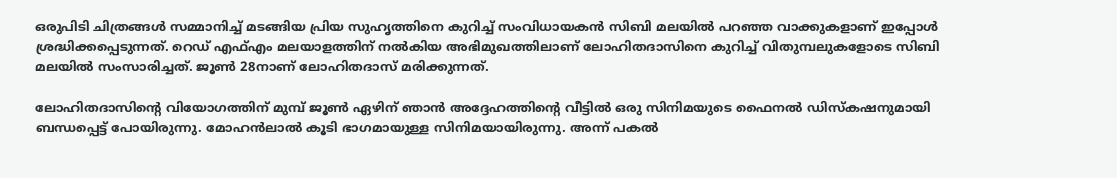ഒരുപിടി ചിത്രങ്ങൾ സമ്മാനിച്ച് മടങ്ങിയ പ്രിയ സുഹൃത്തിനെ കുറിച്ച് സംവിധായകൻ സിബി മലയിൽ പറഞ്ഞ വാക്കുകളാണ് ഇപ്പോൾ ശ്രദ്ധിക്കപ്പെടുന്നത്. റെഡ് എഫ്എം മലയാളത്തിന് നൽകിയ അഭിമുഖത്തിലാണ് ലോഹിതദാസിനെ കുറിച്ച് വിതുമ്പലുകളോടെ സിബി മലയിൽ സംസാരിച്ചത്. ജൂൺ 28നാണ് ലോഹിതദാസ് മരിക്കുന്നത്.

ലോഹിതദാസിന്റെ വിയോഗത്തിന് മുമ്പ് ജൂൺ ഏഴിന് ഞാൻ അദ്ദേഹത്തിന്റെ വീട്ടിൽ ഒരു സിനിമയുടെ ഫൈനൽ ഡിസ്കഷനുമായി ബന്ധപ്പെട്ട് പോയിരുന്നു. മോഹൻലാൽ‌ കൂടി ഭാഗമായുള്ള സിനിമയായിരുന്നു. അന്ന് പകൽ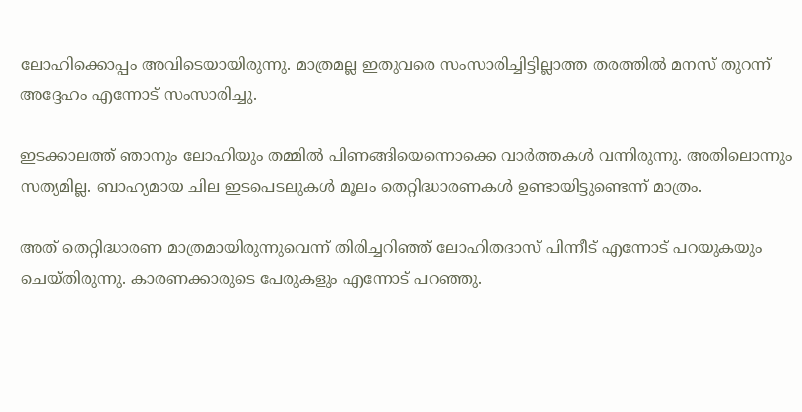ലോഹിക്കൊപ്പം അവിടെയായിരുന്നു. മാത്രമല്ല ഇതുവരെ സംസാരിച്ചിട്ടില്ലാത്ത തരത്തിൽ മനസ് തുറന്ന് അദ്ദേഹം എന്നോട് സംസാരിച്ചു.

ഇടക്കാലത്ത് ഞാനും ലോഹിയും തമ്മിൽ പിണങ്ങിയെന്നൊക്കെ വാർത്തകൾ വന്നിരുന്നു. അതിലൊന്നും സത്യമില്ല. ബാഹ്യമായ ചില ഇടപെടലുകൾ മൂലം തെറ്റിദ്ധാരണകൾ ഉണ്ടായിട്ടുണ്ടെന്ന് മാത്രം.

അത് തെറ്റിദ്ധാരണ മാത്രമായിരുന്നുവെന്ന് തിരിച്ചറിഞ്ഞ് ലോഹിതദാസ് പിന്നീട് എന്നോട് പറയുകയും ചെയ്തിരുന്നു. കാരണക്കാരുടെ പേരുകളും എന്നോട് പറഞ്ഞു.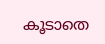കൂടാതെ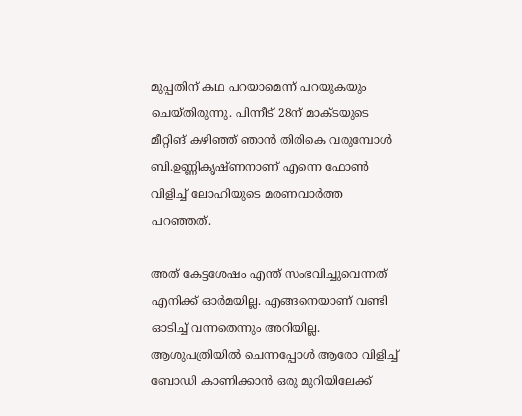മുപ്പതിന് കഥ പറയാമെന്ന് പറയുകയും ചെയ്തിരുന്നു. പിന്നീട് 28ന് മാക്ടയുടെ മീറ്റിങ് കഴിഞ്ഞ് ഞാൻ തിരികെ വരുമ്പോൾ ബി.ഉണ്ണികൃഷ്ണനാണ് എന്നെ ഫോൺ വിളിച്ച് ലോഹിയുടെ മരണവാർത്ത പറഞ്ഞത്.

അത് കേട്ടശേഷം എന്ത് സംഭവിച്ചുവെന്നത് എനിക്ക് ഓർമയില്ല. എങ്ങനെയാണ് വണ്ടി ഓടിച്ച് വന്നതെന്നും അറിയില്ല. ആശുപത്രിയിൽ‌ ചെന്നപ്പോൾ ആരോ വിളിച്ച് ബോഡി കാണിക്കാൻ ഒരു മുറിയിലേക്ക്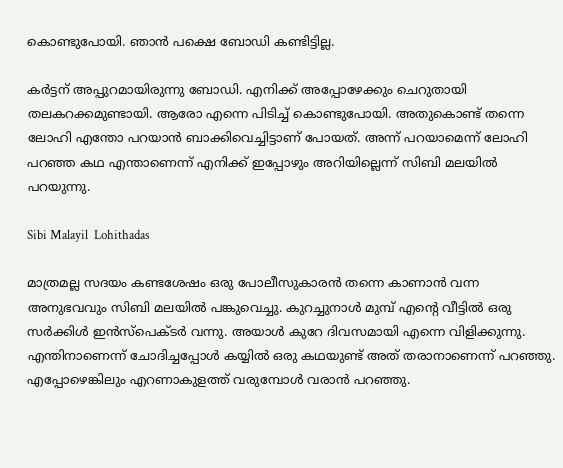കൊണ്ടുപോയി. ഞാൻ പക്ഷെ ബോഡി കണ്ടിട്ടില്ല.

കർട്ടന് അപ്പുറമായിരുന്നു ബോഡി. എനിക്ക് അപ്പോഴേക്കും ചെറുതായി തലകറക്കമുണ്ടായി. ആരോ എന്നെ പിടിച്ച് കൊണ്ടുപോയി. അതുകൊണ്ട് തന്നെ ലോഹി എന്തോ പറയാൻ ബാക്കിവെച്ചിട്ടാണ് പോയത്. അന്ന് പറയാമെന്ന് ലോഹി പറഞ്ഞ കഥ എന്താണെന്ന് എനിക്ക് ഇപ്പോഴും അറിയില്ലെന്ന് സിബി മലയിൽ പറയുന്നു.

Sibi Malayil  Lohithadas

മാത്രമല്ല സദയം കണ്ടശേഷം ഒരു പോലീസുകാരൻ തന്നെ കാണാൻ വന്ന അനുഭവവും സിബി മലയിൽ പങ്കുവെച്ചു. കുറച്ചുനാൾ മുമ്പ് എന്റെ വീട്ടിൽ ഒരു സർക്കിൾ ഇൻസ്പെക്ടർ വന്നു. അയാൾ കുറേ ദിവസമായി എന്നെ വിളിക്കുന്നു. എന്തിനാണെന്ന് ചോദിച്ചപ്പോൾ കയ്യിൽ ഒരു കഥയുണ്ട് അത് തരാനാണെന്ന് പറഞ്ഞു. എപ്പോഴെങ്കിലും എറണാകുളത്ത് വരുമ്പോൾ വരാൻ പറഞ്ഞു.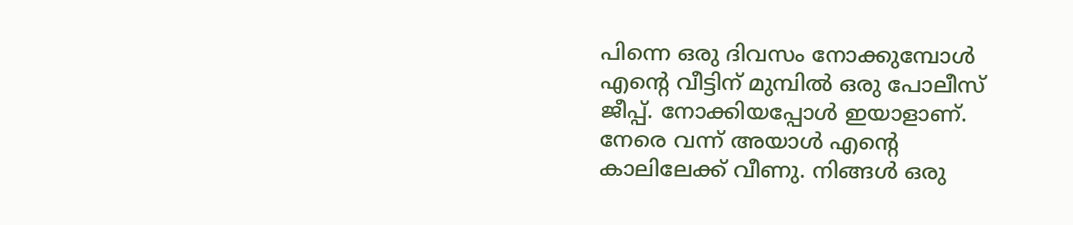പിന്നെ ഒരു ദിവസം നോക്കുമ്പോൾ എന്റെ വീട്ടിന് മുമ്പിൽ‌ ഒരു പോലീസ് ജീപ്പ്. നോക്കിയപ്പോൾ ഇയാളാണ്. നേരെ വന്ന് അയാൾ എന്റെ കാലിലേക്ക് വീണു. നിങ്ങൾ ഒരു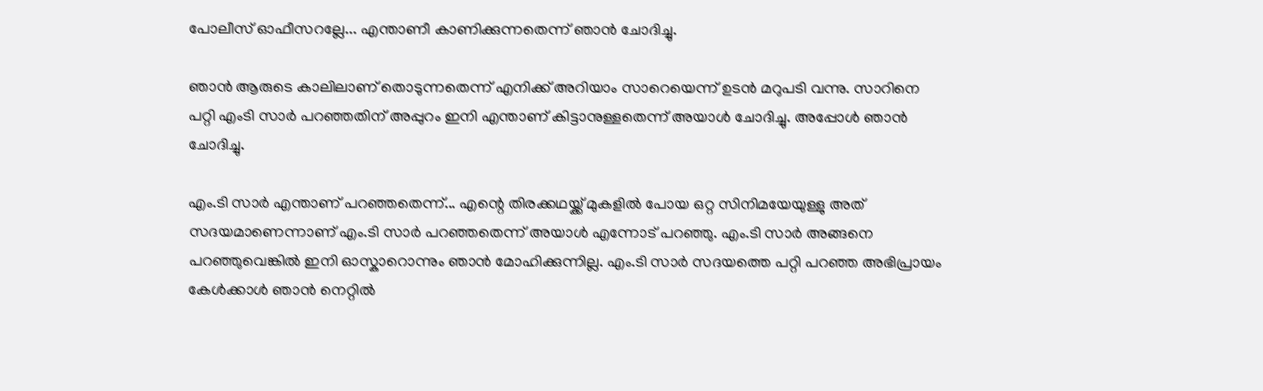പോലീസ് ഓഫീസറല്ലേ... എന്താണീ കാണിക്കുന്നതെന്ന് ഞാൻ ചോദിച്ചു.

ഞാൻ ആരുടെ കാലിലാണ് തൊടുന്നതെന്ന് എനിക്ക് അറിയാം സാറെയെന്ന് ഉടൻ മറുപടി വന്നു. സാറിനെ പറ്റി എംടി സാർ പറഞ്ഞതിന് അപ്പുറം ഇനി എന്താണ് കിട്ടാനുള്ളതെന്ന് അയാൾ ചോദിച്ചു. അപ്പോൾ ഞാൻ ചോദിച്ചു.

എം.ടി സാർ എന്താണ് പറഞ്ഞതെന്ന്... എന്റെ തിരക്കഥയ്ക്ക് മുകളിൽ പോയ ഒറ്റ സിനിമയേയുള്ളു അത് സദയമാണെന്നാണ് എം.ടി സാർ പറഞ്ഞതെന്ന് അയാൾ എന്നോട് പറഞ്ഞു. എം.ടി സാർ അങ്ങനെ പറഞ്ഞുവെങ്കിൽ ഇനി ഓസ്കാറൊന്നും ഞാൻ മോഹിക്കുന്നില്ല. എം.ടി സാർ സദയത്തെ പറ്റി പറഞ്ഞ അഭിപ്രായം കേൾക്കാൾ ‍ഞാൻ നെറ്റിൽ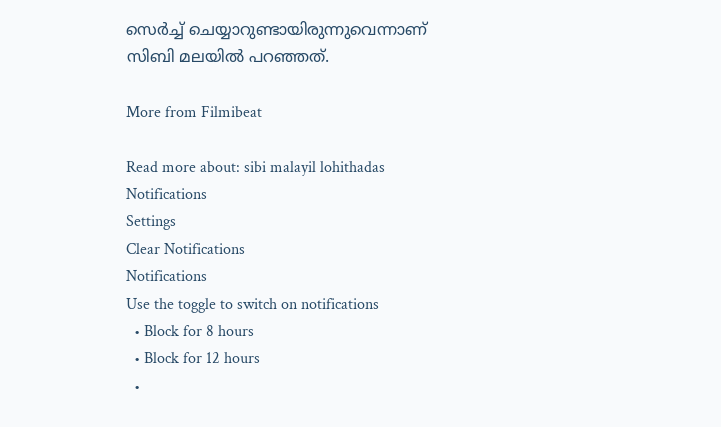സെർച്ച് ചെയ്യാറുണ്ടായിരുന്നുവെന്നാണ് സിബി മലയിൽ പറഞ്ഞത്.

More from Filmibeat

Read more about: sibi malayil lohithadas
Notifications
Settings
Clear Notifications
Notifications
Use the toggle to switch on notifications
  • Block for 8 hours
  • Block for 12 hours
  •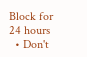Block for 24 hours
  • Don't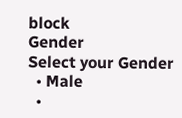block
Gender
Select your Gender
  • Male
  •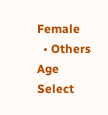Female
  • Others
Age
Select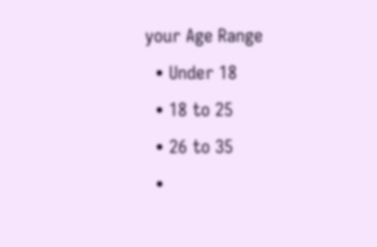your Age Range
  • Under 18
  • 18 to 25
  • 26 to 35
  •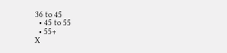36 to 45
  • 45 to 55
  • 55+
X